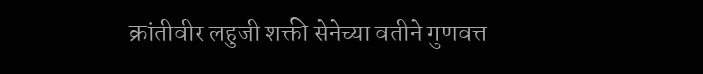क्रांतीवीर लहुजी शक्ती सेनेच्या वतीने गुणवत्त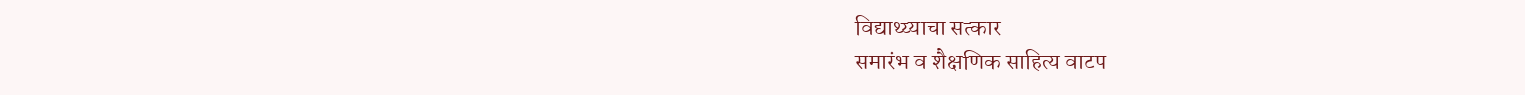विद्याथ्य्याचा सत्कार
समारंभ व शैक्षणिक साहित्य वाटप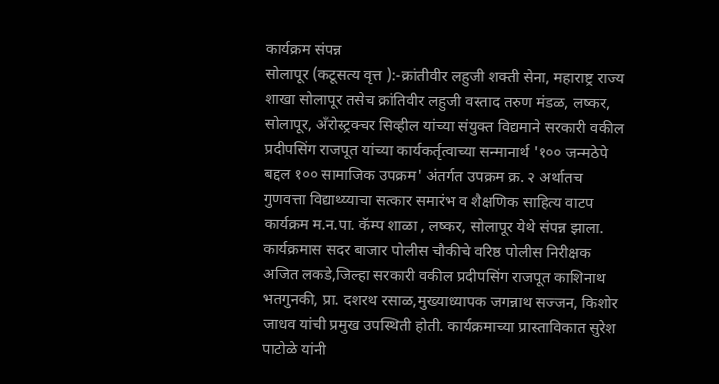कार्यक्रम संपन्न
सोलापूर (कटूसत्य वृत्त ):-क्रांतीवीर लहुजी शक्ती सेना, महाराष्ट्र राज्य शाखा सोलापूर तसेच क्रांतिवीर लहुजी वस्ताद तरुण मंडळ, लष्कर, सोलापूर, अँरोस्ट्रक्चर सिव्हील यांच्या संयुक्त विद्यमाने सरकारी वकील प्रदीपसिंग राजपूत यांच्या कार्यकर्तृत्वाच्या सन्मानार्थ '१०० जन्मठेपे बद्दल १०० सामाजिक उपक्रम' अंतर्गत उपक्रम क्र. २ अर्थातच गुणवत्ता विद्याथ्य्याचा सत्कार समारंभ व शैक्षणिक साहित्य वाटप कार्यक्रम म.न.पा. कॅम्प शाळा , लष्कर, सोलापूर येथे संपन्न झाला.
कार्यक्रमास सदर बाजार पोलीस चौकीचे वरिष्ठ पोलीस निरीक्षक अजित लकडे,जिल्हा सरकारी वकील प्रदीपसिंग राजपूत काशिनाथ भतगुनकी, प्रा. दशरथ रसाळ,मुख्याध्यापक जगन्नाथ सज्जन, किशोर जाधव यांची प्रमुख उपस्थिती होती. कार्यक्रमाच्या प्रास्ताविकात सुरेश पाटोळे यांनी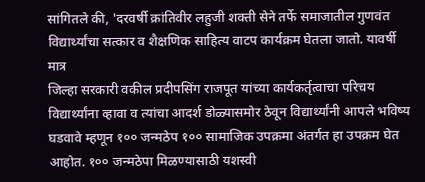सांगितले की, 'दरवर्षी क्रांतिवीर लहुजी शक्ती सेने तर्फे समाजातील गुणवंत विद्यार्थ्यांचा सत्कार व शैक्षणिक साहित्य वाटप कार्यक्रम घेतला जातो. यावर्षी मात्र
जिल्हा सरकारी वकील प्रदीपसिंग राजपूत यांच्या कार्यकर्तृत्वाचा परिचय विद्यार्थ्यांना व्हावा व त्यांचा आदर्श डोळ्यासमोर ठेवून विद्यार्थ्यांनी आपले भविष्य घडवावे म्हणून १०० जन्मठेप १०० सामाजिक उपक्रमा अंतर्गत हा उपक्रम घेत आहोत. १०० जन्मठेपा मिळण्यासाठी यशस्वी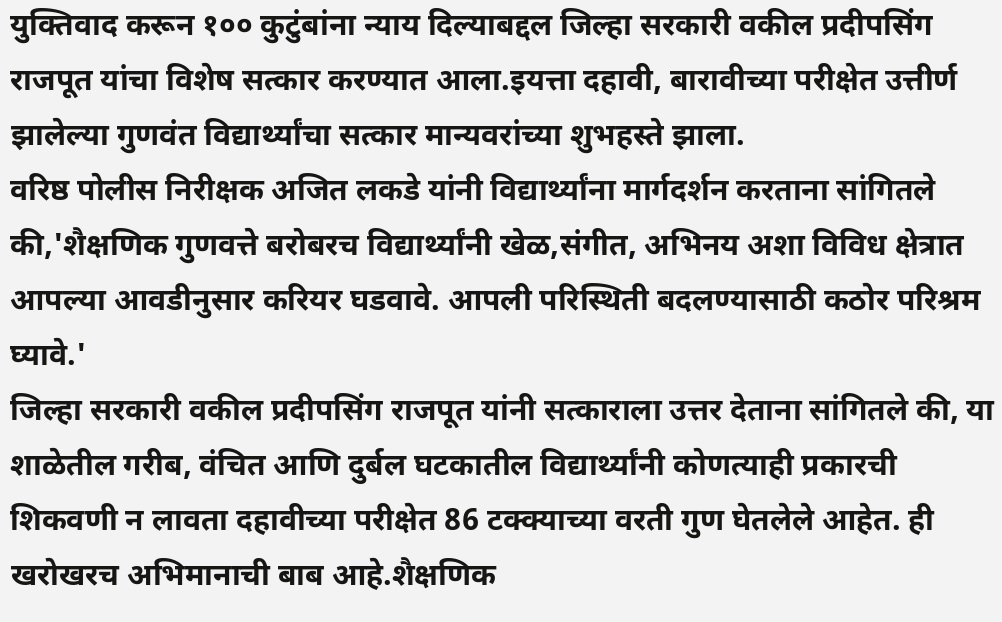युक्तिवाद करून १०० कुटुंबांना न्याय दिल्याबद्दल जिल्हा सरकारी वकील प्रदीपसिंग राजपूत यांचा विशेष सत्कार करण्यात आला.इयत्ता दहावी, बारावीच्या परीक्षेत उत्तीर्ण झालेल्या गुणवंत विद्यार्थ्यांचा सत्कार मान्यवरांच्या शुभहस्ते झाला.
वरिष्ठ पोलीस निरीक्षक अजित लकडे यांनी विद्यार्थ्यांना मार्गदर्शन करताना सांगितले की,'शैक्षणिक गुणवत्ते बरोबरच विद्यार्थ्यांनी खेळ,संगीत, अभिनय अशा विविध क्षेत्रात आपल्या आवडीनुसार करियर घडवावे. आपली परिस्थिती बदलण्यासाठी कठोर परिश्रम घ्यावे.'
जिल्हा सरकारी वकील प्रदीपसिंग राजपूत यांनी सत्काराला उत्तर देताना सांगितले की, या शाळेतील गरीब, वंचित आणि दुर्बल घटकातील विद्यार्थ्यांनी कोणत्याही प्रकारची शिकवणी न लावता दहावीच्या परीक्षेत 86 टक्क्याच्या वरती गुण घेतलेले आहेत. ही खरोखरच अभिमानाची बाब आहे.शैक्षणिक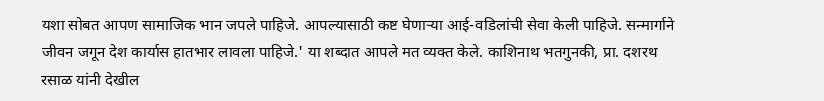यशा सोबत आपण सामाजिक भान जपले पाहिजे. आपल्यासाठी कष्ट घेणाऱ्या आई-वडिलांची सेवा केली पाहिजे. सन्मार्गाने जीवन जगून देश कार्यास हातभार लावला पाहिजे.' या शब्दात आपले मत व्यक्त केले. काशिनाथ भतगुनकी, प्रा. दशरथ रसाळ यांनी देखील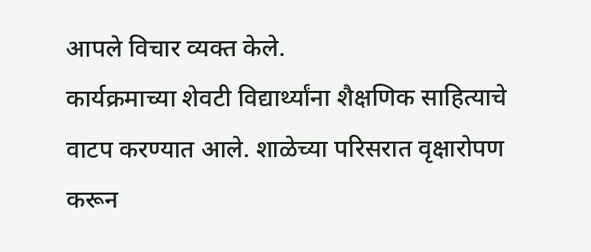आपले विचार व्यक्त केले.
कार्यक्रमाच्या शेवटी विद्यार्थ्यांना शैक्षणिक साहित्याचे वाटप करण्यात आले. शाळेच्या परिसरात वृक्षारोपण करून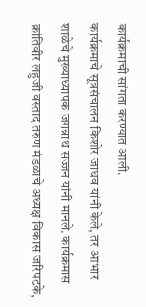कार्यक्रमाची सांगता करण्यात आली.
कार्यक्रमाचे सूत्रसंचालन किशोर जाधव यांनी केले, तर आभार शाळेचे मुख्याध्यापक जगन्नाथ सज्जन यांनी मानले. कार्यक्रमास क्रांतिवीर लहुजी वस्ताद तरुण मंडळाचे अध्यक्ष विकास जरिपटके,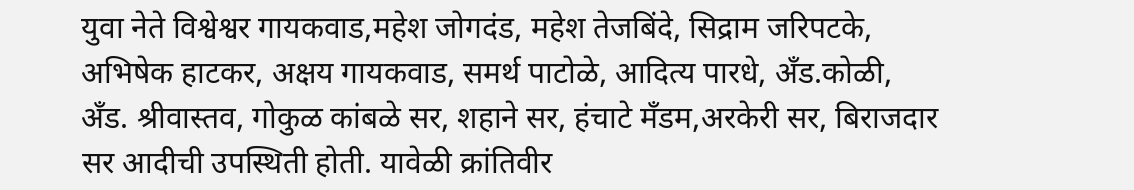युवा नेते विश्वेश्वर गायकवाड,महेश जोगदंड, महेश तेजबिंदे, सिद्राम जरिपटके, अभिषेक हाटकर, अक्षय गायकवाड, समर्थ पाटोळे, आदित्य पारधे, अँड.कोळी, अँड. श्रीवास्तव, गोकुळ कांबळे सर, शहाने सर, हंचाटे मँडम,अरकेरी सर, बिराजदार सर आदीची उपस्थिती होती. यावेळी क्रांतिवीर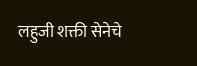लहुजी शक्ती सेनेचे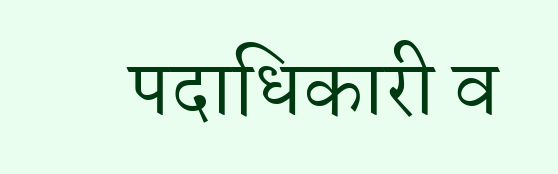पदाधिकारी व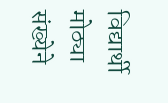विद्यार्थी मोठ्या संख्येने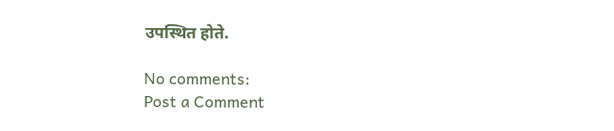उपस्थित होते.

No comments:
Post a Comment